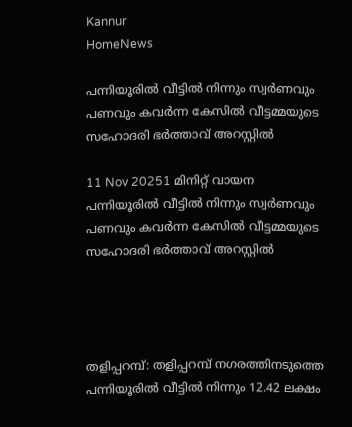Kannur
HomeNews

പന്നിയൂരിൽ വീട്ടിൽ നിന്നും സ്വർണവും പണവും കവർന്ന കേസിൽ വീട്ടമ്മയുടെ സഹോദരി ഭർത്താവ് അറസ്റ്റിൽ

11 Nov 20251 മിനിറ്റ് വായന
പന്നിയൂരിൽ വീട്ടിൽ നിന്നും സ്വർണവും പണവും കവർന്ന കേസിൽ വീട്ടമ്മയുടെ സഹോദരി ഭർത്താവ് അറസ്റ്റിൽ




തളിപ്പറമ്പ്: തളിപ്പറമ്പ് നഗരത്തിനടുത്തെ പന്നിയൂരില്‍ വീട്ടിൽ നിന്നും 12.42 ലക്ഷം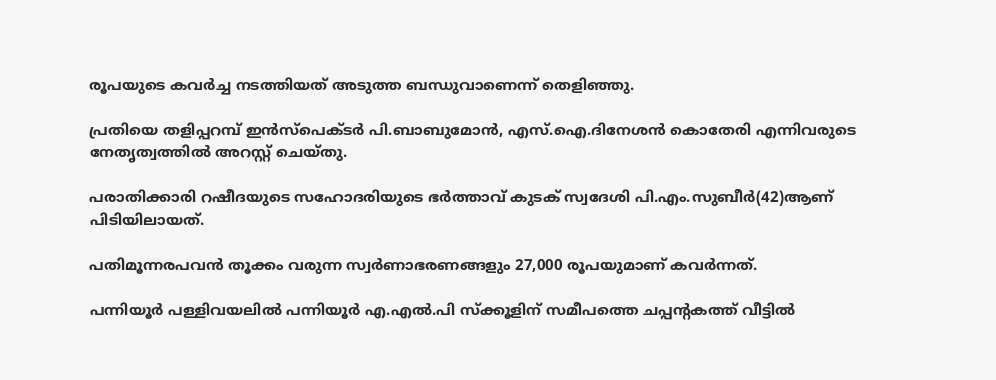രൂപയുടെ കവര്‍ച്ച നടത്തിയത് അടുത്ത ബന്ധുവാണെന്ന് തെളിഞ്ഞു.

പ്രതിയെ തളിപ്പറമ്പ് ഇന്‍സ്‌പെക്ടര്‍ പി.ബാബുമോന്‍, എസ്.ഐ.ദിനേശന്‍ കൊതേരി എന്നിവരുടെ നേതൃത്വത്തില്‍ അറസ്റ്റ് ചെയ്തു.

പരാതിക്കാരി റഷീദയുടെ സഹോദരിയുടെ ഭര്‍ത്താവ് കുടക് സ്വദേശി പി.എം.സുബീര്‍(42)ആണ് പിടിയിലായത്.

പതിമൂന്നരപവന്‍ തൂക്കം വരുന്ന സ്വര്‍ണാഭരണങ്ങളും 27,000 രൂപയുമാണ് കവര്‍ന്നത്.

പന്നിയൂര്‍ പള്ളിവയലില്‍ പന്നിയൂര്‍ എ.എല്‍.പി സ്‌ക്കൂളിന് സമീപത്തെ ചപ്പന്റകത്ത് വീട്ടില്‍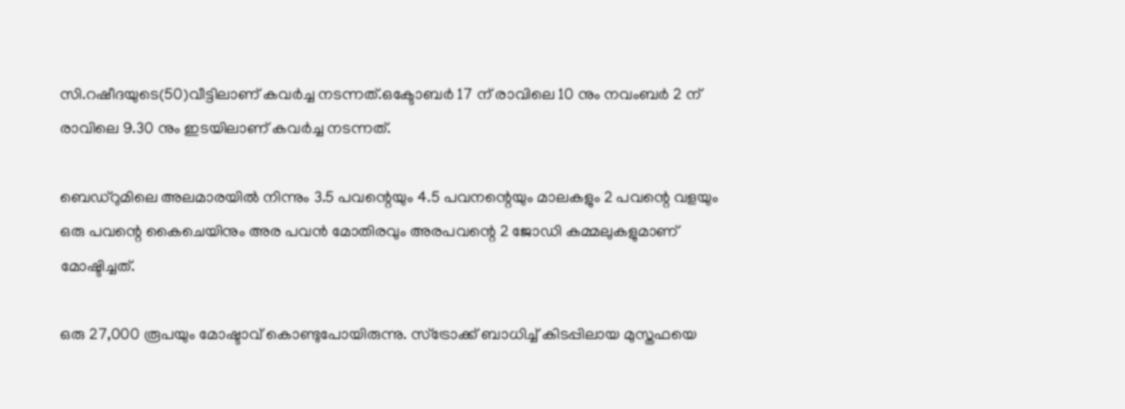സി.റഷീദയുടെ(50)വീട്ടിലാണ് കവര്‍ച്ച നടന്നത്.ഒക്ടോബര്‍ 17 ന് രാവിലെ 10 നും നവംബര്‍ 2 ന് രാവിലെ 9.30 നും ഇടയിലാണ് കവര്‍ച്ച നടന്നത്.

ബെഡ്‌റുമിലെ അലമാരയില്‍ നിന്നും 3.5 പവന്റെയും 4.5 പവനന്റെയും മാലകളും 2 പവന്റെ വളയും ഒരു പവന്റെ കൈചെയിനും അര പവന്‍ മോതിരവും അരപവന്റെ 2 ജോഡി കമ്മലുകളുമാണ് മോഷ്ടിച്ചത്.

ഒരു 27,000 രൂപയും മോഷ്ടാവ് കൊണ്ടുപോയിരുന്നു. സ്‌ട്രോക്ക് ബാധിച്ച് കിടപ്പിലായ മുസ്തഫയെ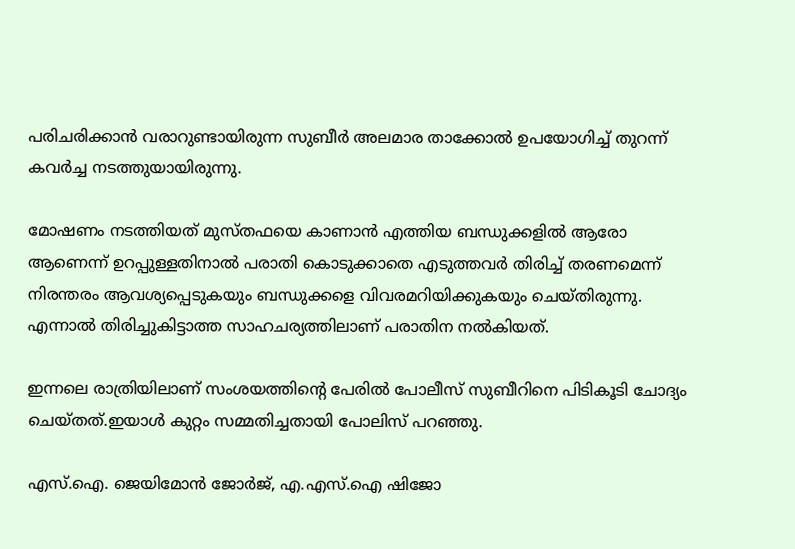പരിചരിക്കാന്‍ വരാറുണ്ടായിരുന്ന സുബീര്‍ അലമാര താക്കോല്‍ ഉപയോഗിച്ച് തുറന്ന് കവര്‍ച്ച നടത്തുയായിരുന്നു.

മോഷണം നടത്തിയത് മുസ്തഫയെ കാണാന്‍ എത്തിയ ബന്ധുക്കളില്‍ ആരോ ആണെന്ന് ഉറപ്പുള്ളതിനാല്‍ പരാതി കൊടുക്കാതെ എടുത്തവര്‍ തിരിച്ച് തരണമെന്ന് നിരന്തരം ആവശ്യപ്പെടുകയും ബന്ധുക്കളെ വിവരമറിയിക്കുകയും ചെയ്തിരുന്നു. എന്നാല്‍ തിരിച്ചുകിട്ടാത്ത സാഹചര്യത്തിലാണ് പരാതിന നല്‍കിയത്.

ഇന്നലെ രാത്രിയിലാണ് സംശയത്തിന്റെ പേരില്‍ പോലീസ് സുബീറിനെ പിടികൂടി ചോദ്യം ചെയ്തത്.ഇയാള്‍ കുറ്റം സമ്മതിച്ചതായി പോലിസ് പറഞ്ഞു.

എസ്.ഐ. ജെയിമോന്‍ ജോര്‍ജ്, എ.എസ്.ഐ ഷിജോ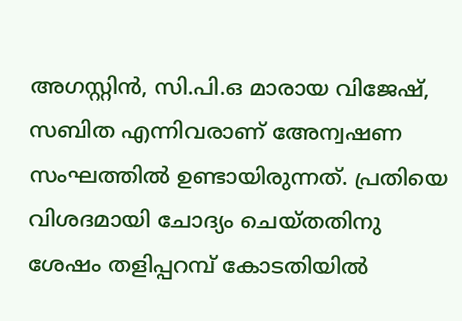അഗസ്റ്റിന്‍, സി.പി.ഒ മാരായ വിജേഷ്, സബിത എന്നിവരാണ് അേന്വഷണ സംഘത്തില്‍ ഉണ്ടായിരുന്നത്. പ്രതിയെ വിശദമായി ചോദ്യം ചെയ്തതിനു ശേഷം തളിപ്പറമ്പ് കോടതിയിൽ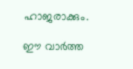ഹാജരാക്കും.

ഈ വാർത്ത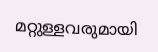മറ്റുള്ളവരുമായി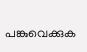പങ്കുവെക്കുക